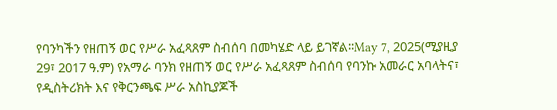የባንካችን የዘጠኝ ወር የሥራ አፈጻጸም ስብሰባ በመካሄድ ላይ ይገኛል፡፡May 7, 2025(ሚያዚያ 29፣ 2017 ዓ.ም) የአማራ ባንክ የዘጠኝ ወር የሥራ አፈጻጸም ስብሰባ የባንኩ አመራር አባላትና፣ የዲስትሪክት እና የቅርንጫፍ ሥራ አስኪያጆች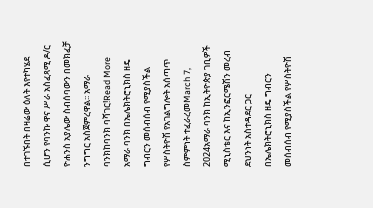በተገኙበት በዛሬው ዕለት እየተካሄደ ሲሆን የባንኩ ዋና ሥራ አስፈጻሚ ዶ/ር ዮሐንስ አያሌው ስብሰባውን በመክፈቻ ንግግር አስጀምረዋል፡፡ አማራ ባንክከባንክ ባሻገር!Read More
አማራ ባንክ በኤሌክትሮኒክስ ዘዴ ግብርን መሰብሰብ የሚያስችል የሦስትዮሽ የአገልግሎት አሰጣጥ ስምምነት ተፈራረመMarch 7, 2024አማራ ባንክ ከኢትዮጵያ ገቢዎች ሚኒስቴር እና ከኢንፎርሜሽን መረብ ደህንነት አስተዳደር ጋር በኤሌክትሮኒክስ ዘዴ ግብርን መሰብሰብ የሚያስችል የሦስትዮሽ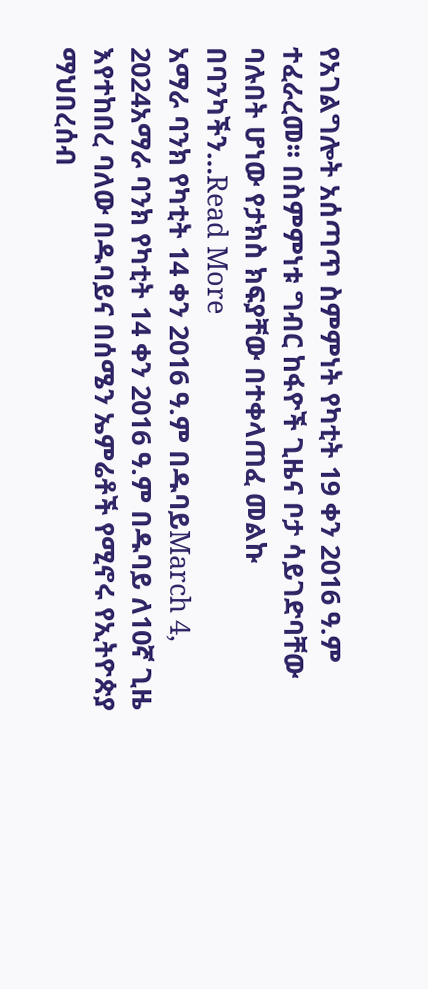የአገልግሎት አሰጣጥ ስምምነት የካቲት 19 ቀን 2016 ዓ.ም ተፈራረመ፡፡ በስምምነቱ ግብር ከፋዮች ጊዜና ቦታ ሳይገድባቸው ባሉበት ሆነው የታክስ ክፍያቸው በተቀላጠፈ መልኩ በባንካችን…Read More
አማራ ባንክ የካቲት 14 ቀን 2016 ዓ.ም በዱባይMarch 4, 2024አማራ ባንክ የካቲት 14 ቀን 2016 ዓ.ም በዱባይ ለ10ኛ ጊዜ እየተከበረ ባለው በዱባይና በሰሜን ኤምሬቶች የሚኖሩ የኢትዮጵያ ማህበረሰብ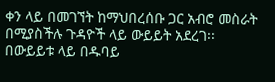ቀን ላይ በመገኘት ከማህበረሰቡ ጋር አብሮ መስራት በሚያስችሉ ጉዳዮች ላይ ውይይት አደረገ፡፡በውይይቱ ላይ በዱባይ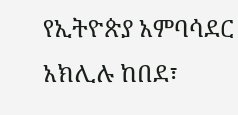የኢትዮጵያ አምባሳደር አክሊሉ ከበደ፣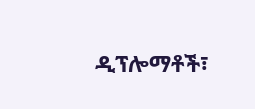ዲፕሎማቶች፣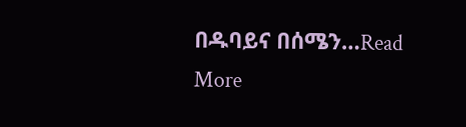በዱባይና በሰሜን…Read More